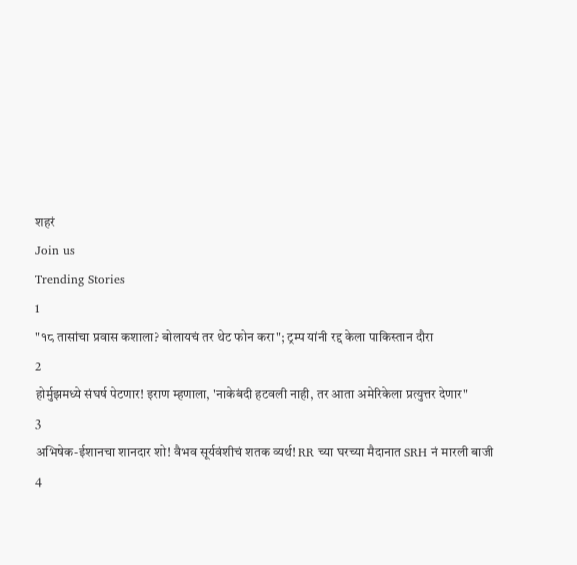शहरं
Join us
Trending Stories
1
"१८ तासांचा प्रवास कशाला? बोलायचं तर थेट फोन करा"; ट्रम्प यांनी रद्द केला पाकिस्तान दौरा
2
होर्मुझमध्ये संघर्ष पेटणार! इराण म्हणाला, 'नाकेबंदी हटवली नाही, तर आता अमेरिकेला प्रत्युत्तर देणार"
3
अभिषेक-ईशानचा शानदार शो! वैभव सूर्यवंशीचं शतक व्यर्थ! RR च्या घरच्या मैदानात SRH नं मारली बाजी
4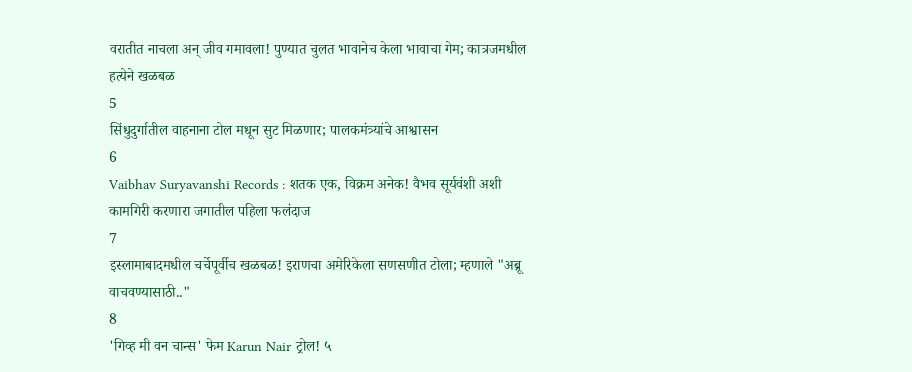वरातीत नाचला अन् जीव गमावला! पुण्यात चुलत भावानेच केला भावाचा गेम; कात्रजमधील हत्येने खळबळ
5
सिंधुदुर्गातील वाहनाना टोल मधून सुट मिळणार; पालकमंत्र्यांचे आश्वासन
6
Vaibhav Suryavanshi Records : शतक एक, विक्रम अनेक! वैभव सूर्यवंशी अशी कामगिरी करणारा जगातील पहिला फलंदाज
7
इस्लामाबादमधील चर्चेपूर्वीच खळबळ! इराणचा अमेरिकेला सणसणीत टोला; म्हणाले "अब्रू वाचवण्यासाठी.."
8
'गिव्ह मी वन चान्स' फेम Karun Nair ट्रोल! ५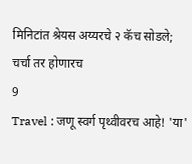मिनिटांत श्रेयस अय्यरचे २ कॅच सोडले; चर्चा तर होणारच
9
Travel : जणू स्वर्ग पृथ्वीवरच आहे! 'या'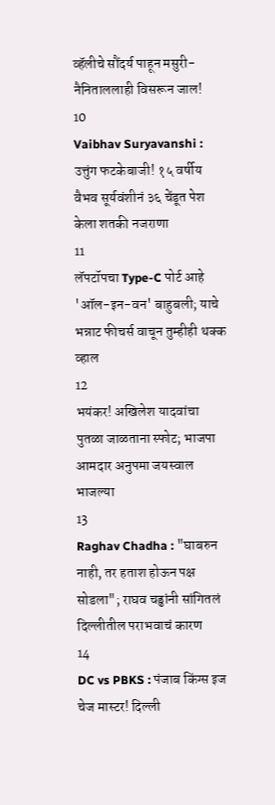व्हॅलीचे सौंदर्य पाहून मसुरी-नैनिताललाही विसरून जाल!
10
Vaibhav Suryavanshi : उत्तुंग फटकेबाजी! १५ वर्षीय वैभव सूर्यवंशीनं ३६ चेंडूत पेश केला शतकी नजराणा
11
लॅपटॉपचा Type-C पोर्ट आहे 'ऑल-इन-वन' बाहुबली; याचे भन्नाट फीचर्स वाचून तुम्हीही थक्क व्हाल
12
भयंकर! अखिलेश यादवांचा पुतळा जाळताना स्फोट; भाजपा आमदार अनुपमा जयस्वाल भाजल्या
13
Raghav Chadha : "घाबरुन नाही, तर हताश होऊन पक्ष सोडला"; राघव चड्ढांनी सांगितलं दिल्लीतील पराभवाचं कारण
14
DC vs PBKS : पंजाब किंग्स इज चेज मास्टर! दिल्ली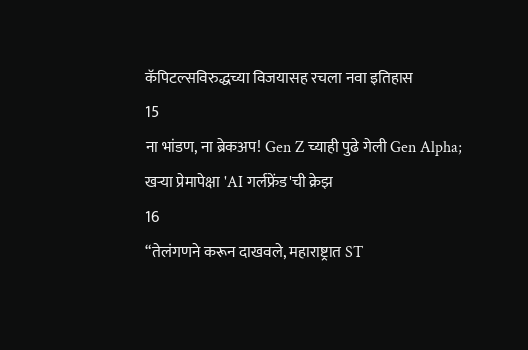कॅपिटल्सविरुद्धच्या विजयासह रचला नवा इतिहास
15
ना भांडण, ना ब्रेकअप! Gen Z च्याही पुढे गेली Gen Alpha; खऱ्या प्रेमापेक्षा 'AI गर्लफ्रेंड'ची क्रेझ
16
“तेलंगणने करून दाखवले, महाराष्ट्रात ST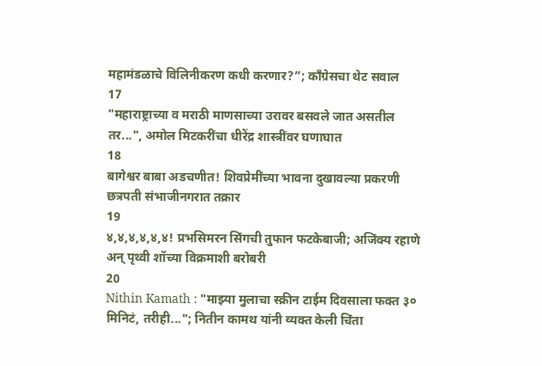महामंडळाचे विलिनीकरण कधी करणार?”; काँग्रेसचा थेट सवाल
17
"महाराष्ट्राच्या व मराठी माणसाच्या उरावर बसवले जात असतील तर...", अमोल मिटकरींचा धीरेंद्र शास्त्रींवर घणाघात
18
बागेश्वर बाबा अडचणीत! शिवप्रेमींच्या भावना दुखावल्या प्रकरणी छत्रपती संभाजीनगरात तक्रार
19
४,४,४,४,४,४! प्रभसिमरन सिंगची तुफान फटकेबाजी; अजिंक्य रहाणे अन् पृथ्वी शॉच्या विक्रमाशी बरोबरी
20
Nithin Kamath : "माझ्या मुलाचा स्क्रीन टाईम दिवसाला फक्त ३० मिनिटं, तरीही..."; नितीन कामथ यांनी व्यक्त केली चिंता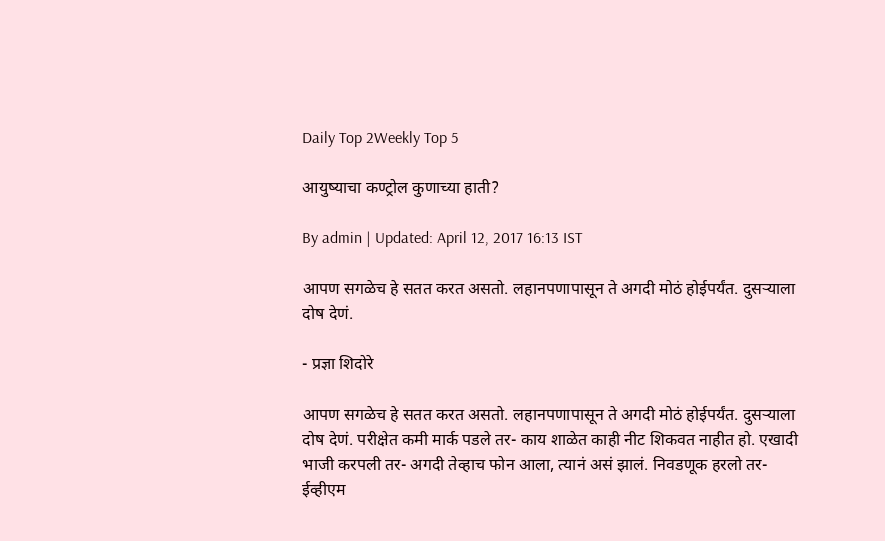Daily Top 2Weekly Top 5

आयुष्याचा कण्ट्रोल कुणाच्या हाती?

By admin | Updated: April 12, 2017 16:13 IST

आपण सगळेच हे सतत करत असतो. लहानपणापासून ते अगदी मोठं होईपर्यंत. दुसऱ्याला दोष देणं.

- प्रज्ञा शिदोरे

आपण सगळेच हे सतत करत असतो. लहानपणापासून ते अगदी मोठं होईपर्यंत. दुसऱ्याला दोष देणं. परीक्षेत कमी मार्क पडले तर- काय शाळेत काही नीट शिकवत नाहीत हो. एखादी भाजी करपली तर- अगदी तेव्हाच फोन आला, त्यानं असं झालं. निवडणूक हरलो तर- ईव्हीएम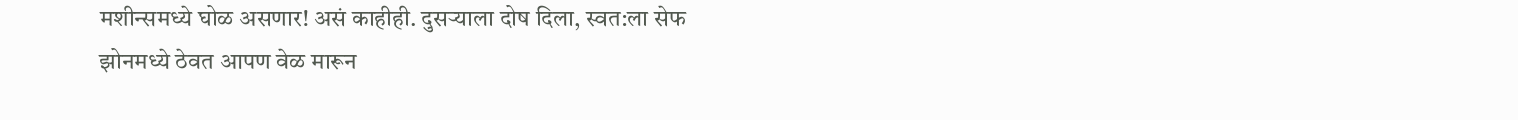मशीन्समध्ये घोळ असणार! असं काहीही. दुसऱ्याला दोष दिला, स्वत:ला सेफ झोनमध्ये ठेवत आपण वेळ मारून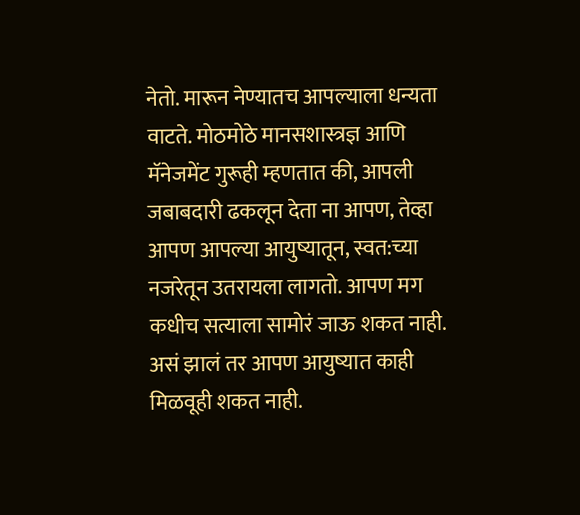नेतो. मारून नेण्यातच आपल्याला धन्यता वाटते. मोठमोठे मानसशास्त्रज्ञ आणि मॅनेजमेंट गुरूही म्हणतात की, आपली जबाबदारी ढकलून देता ना आपण, तेव्हा आपण आपल्या आयुष्यातून, स्वत:च्या नजरेतून उतरायला लागतो. आपण मग कधीच सत्याला सामोरं जाऊ शकत नाही. असं झालं तर आपण आयुष्यात काही मिळवूही शकत नाही.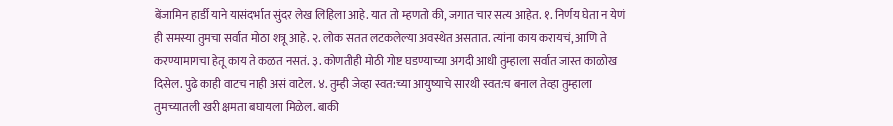बेंजामिन हार्डी याने यासंदर्भात सुंदर लेख लिहिला आहे. यात तो म्हणतो की, जगात चार सत्य आहेत. १. निर्णय घेता न येणं ही समस्या तुमचा सर्वात मोठा शत्रू आहे. २. लोक सतत लटकलेल्या अवस्थेत असतात. त्यांना काय करायचं, आणि ते करण्यामागचा हेतू काय ते कळत नसतं. ३. कोणतीही मोठी गोष्ट घडण्याच्या अगदी आधी तुम्हाला सर्वात जास्त काळोख दिसेल. पुढे काही वाटच नाही असं वाटेल. ४. तुम्ही जेव्हा स्वत:च्या आयुष्याचे सारथी स्वत:च बनाल तेव्हा तुम्हाला तुमच्यातली खरी क्षमता बघायला मिळेल. बाकी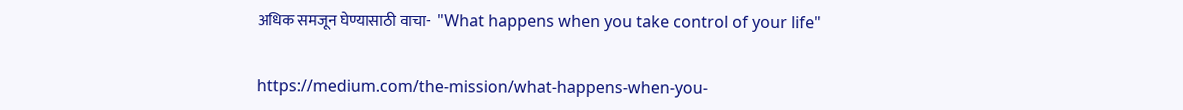अधिक समजून घेण्यासाठी वाचा-  "What happens when you take control of your life"


https://medium.com/the-mission/what-happens-when-you-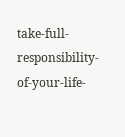take-full-responsibility-of-your-life-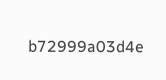b72999a03d4e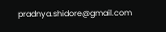pradnya.shidore@gmail.com